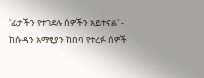'ፊታችን የተገደሉ ሰዎችን አይተናል' - ከሱዳን አማፂያን ከበባ የተረፉ ሰዎች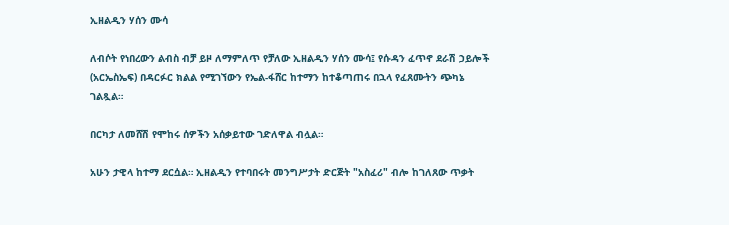ኢዘልዲን ሃሰን ሙሳ

ለብሶት የነበረውን ልብስ ብቻ ይዞ ለማምለጥ የቻለው ኢዘልዲን ሃሰን ሙሳ፤ የሱዳን ፈጥኖ ደራሽ ኃይሎች (አርኤስኤፍ) በዳርፉር ክልል የሚገኘውን የኤል-ፋሸር ከተማን ከተቆጣጠሩ በኋላ የፈጸሙትን ጭካኔ ገልጿል።

በርካታ ለመሸሽ የሞከሩ ሰዎችን አሰቃይተው ገድለዋል ብሏል።

አሁን ታዊላ ከተማ ደርሷል። ኢዘልዲን የተባበሩት መንግሥታት ድርጅት "አስፈሪ" ብሎ ከገለጸው ጥቃት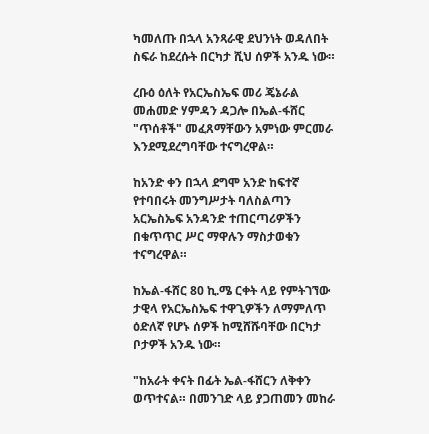ካመለጡ በኋላ አንጻራዊ ደህንነት ወዳለበት ስፍራ ከደረሱት በርካታ ሺህ ሰዎች አንዱ ነው።

ረቡዕ ዕለት የአርኤስኤፍ መሪ ጄኔራል መሐመድ ሃምዳን ዳጋሎ በኤል-ፋሸር "ጥሰቶች" መፈጸማቸውን አምነው ምርመራ እንደሚደረግባቸው ተናግረዋል።

ከአንድ ቀን በኋላ ደግሞ አንድ ከፍተኛ የተባበሩት መንግሥታት ባለስልጣን አርኤስኤፍ አንዳንድ ተጠርጣሪዎችን በቁጥጥር ሥር ማዋሉን ማስታወቁን ተናግረዋል።

ከኤል-ፋሸር 80 ኪ.ሜ ርቀት ላይ የምትገኘው ታዊላ የአርኤስኤፍ ተዋጊዎችን ለማምለጥ ዕድለኛ የሆኑ ሰዎች ከሚሸሹባቸው በርካታ ቦታዎች አንዱ ነው።

"ከአራት ቀናት በፊት ኤል-ፋሸርን ለቅቀን ወጥተናል። በመንገድ ላይ ያጋጠመን መከራ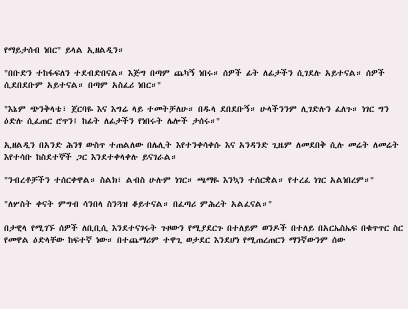የማይታሰብ ነበር" ይላል ኢዘልዲን።

"በቡድን ተከፋፍለን ተደብድበናል። እጅግ በጣም ጨካኝ ነበሩ። ሰዎች ፊት ለፊታችን ሲገደሉ አይተናል። ሰዎች ሲደበደቡም አይተናል። በጣም አስፈሪ ነበር።"

"እኔም ጭንቅላቴ፣ ጀርባዬ እና እግሬ ላይ ተመትቻለሁ። በዱላ ደበደቡኝ። ሁላችንንም ሊገድሉን ፈለጉ። ነገር ግን ዕድሉ ሲፈጠር ሮጥን፤ ከፊት ለፊታችን የነበሩት ሌሎች ታሰሩ።"

ኢዘልዲን በአንድ ሕንፃ ውስጥ ተጠልለው በሌሊት እየተንቀሳቀሱ እና አንዳንድ ጊዜም ለመደበቅ ሲሉ መሬት ለመሬት እየተሳቡ ከስደተኞች ጋር እንደተቀላቀሉ ይናገራል።

"ንብረቶቻችን ተሰርቀዋል። ስልክ፣ ልብስ ሁሉም ነገር። ጫማዬ እንኳን ተሰርቋል። የተረፈ ነገር አልነበረም።"

"ለሦስት ቀናት ምግብ ሳንበላ ስንጓዝ ቆይተናል። በፈጣሪ ምሕረት አልፈናል።"

በታዊላ የሚገኙ ሰዎች ለቢቢሲ እንደተናገሩት ጉዞውን የሚያደርጉ በተለይም ወንዶች በተለይ በአርኤስኤፍ በቁጥጥር ስር የመዋል ዕድላቸው ከፍተኛ ነው። በተጨማሪም ተዋጊ ወታደር እንደሆነ የሚጠረጠርን ማንኛውንም ሰው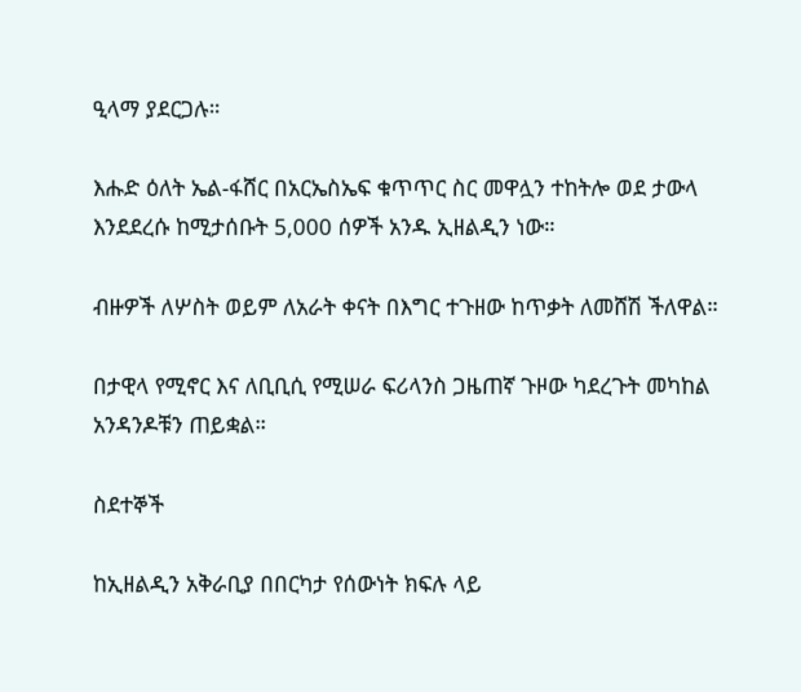ዒላማ ያደርጋሉ።

እሑድ ዕለት ኤል-ፋሸር በአርኤስኤፍ ቁጥጥር ስር መዋሏን ተከትሎ ወደ ታውላ እንደደረሱ ከሚታሰቡት 5,000 ሰዎች አንዱ ኢዘልዲን ነው።

ብዙዎች ለሦስት ወይም ለአራት ቀናት በእግር ተጉዘው ከጥቃት ለመሸሽ ችለዋል።

በታዊላ የሚኖር እና ለቢቢሲ የሚሠራ ፍሪላንስ ጋዜጠኛ ጉዞው ካደረጉት መካከል አንዳንዶቹን ጠይቋል።

ስደተኞች

ከኢዘልዲን አቅራቢያ በበርካታ የሰውነት ክፍሉ ላይ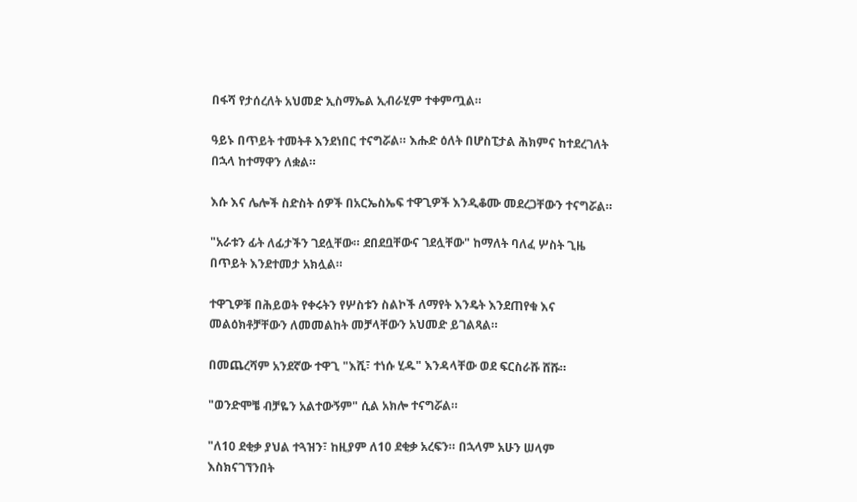በፋሻ የታሰረለት አህመድ ኢስማኤል ኢብራሂም ተቀምጧል።

ዓይኑ በጥይት ተመትቶ እንደነበር ተናግሯል። እሑድ ዕለት በሆስፒታል ሕክምና ከተደረገለት በኋላ ከተማዋን ለቋል።

እሱ እና ሌሎች ስድስት ሰዎች በአርኤስኤፍ ተዋጊዎች እንዲቆሙ መደረጋቸውን ተናግሯል።

"አራቱን ፊት ለፊታችን ገደሏቸው። ደበደቧቸውና ገደሏቸው" ከማለት ባለፈ ሦስት ጊዜ በጥይት እንደተመታ አክሏል።

ተዋጊዎቹ በሕይወት የቀሩትን የሦስቱን ስልኮች ለማየት እንዴት እንደጠየቁ እና መልዕክቶቻቸውን ለመመልከት መቻላቸውን አህመድ ይገልጻል።

በመጨረሻም አንደኛው ተዋጊ "እሺ፣ ተነሱ ሂዱ" እንዳላቸው ወደ ፍርስራሹ ሸሹ።

"ወንድሞቼ ብቻዬን አልተውኝም" ሲል አክሎ ተናግሯል።

"ለ10 ደቂቃ ያህል ተጓዝን፣ ከዚያም ለ10 ደቂቃ አረፍን። በኋላም አሁን ሠላም እስክናገኘንበት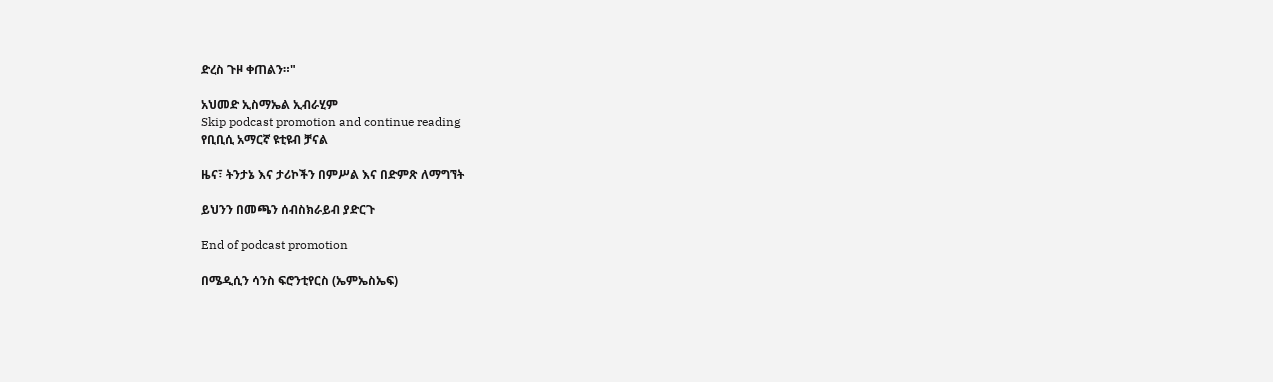ድረስ ጉዞ ቀጠልን።"

አህመድ ኢስማኤል ኢብራሂም
Skip podcast promotion and continue reading
የቢቢሲ አማርኛ ዩቲዩብ ቻናል

ዜና፣ ትንታኔ እና ታሪኮችን በምሥል እና በድምጽ ለማግኘት

ይህንን በመጫን ሰብስክራይብ ያድርጉ

End of podcast promotion

በሜዲሲን ሳንስ ፍሮንቲየርስ (ኤምኤስኤፍ)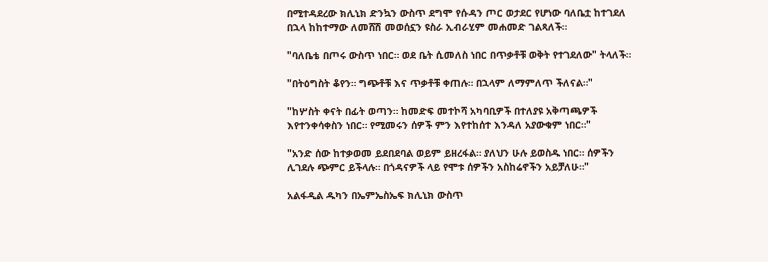በሚተዳደረው ክሊኒክ ድንኳን ውስጥ ደግሞ የሱዳን ጦር ወታደር የሆነው ባለቤቷ ከተገደለ በኋላ ከከተማው ለመሸሽ መወሰኗን ዩስራ ኢብራሂም መሐመድ ገልጻለች።

"ባለቤቴ በጦሩ ውስጥ ነበር። ወደ ቤት ሲመለስ ነበር በጥቃቶቹ ወቅት የተገደለው" ትላለች።

"በትዕግስት ቆየን። ግጭቶቹ እና ጥቃቶቹ ቀጠሉ። በኋላም ለማምለጥ ችለናል።"

"ከሦስት ቀናት በፊት ወጣን። ከመድፍ መተኮሻ አካባቢዎች በተለያዩ አቅጣጫዎች እየተንቀሳቀስን ነበር። የሚመሩን ሰዎች ምን እየተከሰተ እንዳለ አያውቁም ነበር።"

"አንድ ሰው ከተቃወመ ይደበደባል ወይም ይዘረፋል። ያለህን ሁሉ ይወስዱ ነበር። ሰዎችን ሊገደሉ ጭምር ይችላሉ። በጎዳናዎች ላይ የሞቱ ሰዎችን አስከሬኖችን አይቻለሁ።"

አልፋዲል ዱካን በኤምኤስኤፍ ክሊኒክ ውስጥ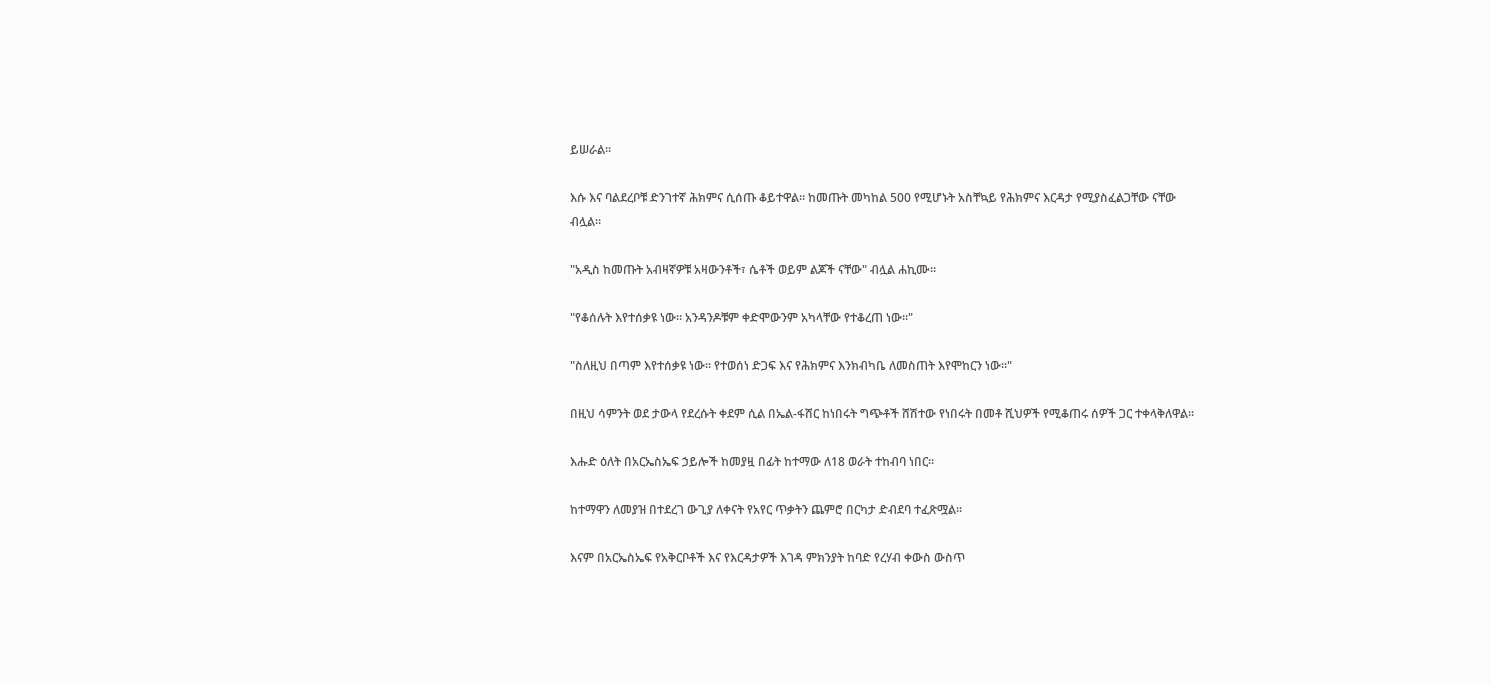ይሠራል።

እሱ እና ባልደረቦቹ ድንገተኛ ሕክምና ሲሰጡ ቆይተዋል። ከመጡት መካከል 500 የሚሆኑት አስቸኳይ የሕክምና እርዳታ የሚያስፈልጋቸው ናቸው ብሏል።

"አዲስ ከመጡት አብዛኛዎቹ አዛውንቶች፣ ሴቶች ወይም ልጆች ናቸው" ብሏል ሐኪሙ።

"የቆሰሉት እየተሰቃዩ ነው። አንዳንዶቹም ቀድሞውንም አካላቸው የተቆረጠ ነው።"

"ስለዚህ በጣም እየተሰቃዩ ነው። የተወሰነ ድጋፍ እና የሕክምና እንክብካቤ ለመስጠት እየሞከርን ነው።"

በዚህ ሳምንት ወደ ታውላ የደረሱት ቀደም ሲል በኤል-ፋሸር ከነበሩት ግጭቶች ሸሽተው የነበሩት በመቶ ሺህዎች የሚቆጠሩ ሰዎች ጋር ተቀላቅለዋል።

እሑድ ዕለት በአርኤስኤፍ ኃይሎች ከመያዟ በፊት ከተማው ለ18 ወራት ተከብባ ነበር።

ከተማዋን ለመያዝ በተደረገ ውጊያ ለቀናት የአየር ጥቃትን ጨምሮ በርካታ ድብደባ ተፈጽሟል።

እናም በአርኤስኤፍ የአቅርቦቶች እና የእርዳታዎች እገዳ ምክንያት ከባድ የረሃብ ቀውስ ውስጥ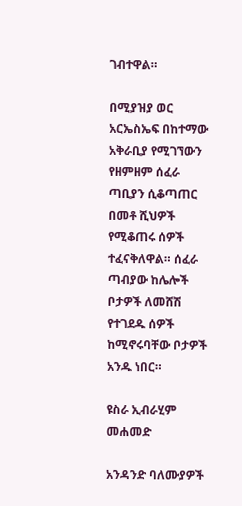ገብተዋል።

በሚያዝያ ወር አርኤስኤፍ በከተማው አቅራቢያ የሚገኘውን የዘምዘም ሰፈራ ጣቢያን ሲቆጣጠር በመቶ ሺህዎች የሚቆጠሩ ሰዎች ተፈናቅለዋል። ሰፈራ ጣብያው ከሌሎች ቦታዎች ለመሸሽ የተገደዱ ሰዎች ከሚኖሩባቸው ቦታዎች አንዱ ነበር።

ዩስራ ኢብራሂም መሐመድ

አንዳንድ ባለሙያዎች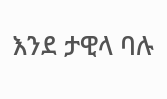እንደ ታዊላ ባሉ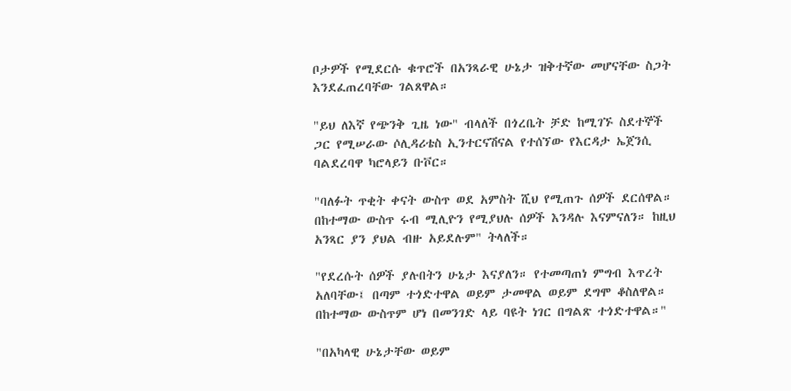ቦታዎች የሚደርሱ ቁጥሮች በአንጻራዊ ሁኔታ ዝቅተኛው መሆናቸው ስጋት እንደፈጠረባቸው ገልጸዋል።

"ይህ ለእኛ የጭንቅ ጊዜ ነው" ብላለች በጎረቤት ቻድ ከሚገኙ ስደተኞች ጋር የሚሠራው ሶሊዳሪቴስ ኢንተርናሽናል የተሰኘው የእርዳታ ኤጀንሲ ባልደረባዋ ካሮላይን ቡቮር።

"ባለፉት ጥቂት ቀናት ውስጥ ወደ አምስት ሺህ የሚጠጉ ሰዎች ደርሰዋል። በከተማው ውስጥ ሩብ ሚሊዮን የሚያህሉ ሰዎች እንዳሉ እናምናለን። ከዚህ አንጻር ያን ያህል ብዙ አይደሉም" ትላለች።

"የደረሱት ሰዎች ያሉበትን ሁኔታ እናያለን። የተመጣጠነ ምግብ እጥረት አለባቸው፤ በጣም ተጎድተዋል ወይም ታመዋል ወይም ደግሞ ቆስለዋል። በከተማው ውስጥም ሆነ በመንገድ ላይ ባዩት ነገር በግልጽ ተጎድተዋል።"

"በአካላዊ ሁኔታቸው ወይም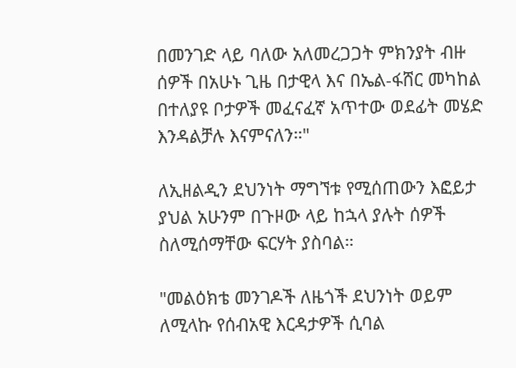በመንገድ ላይ ባለው አለመረጋጋት ምክንያት ብዙ ሰዎች በአሁኑ ጊዜ በታዊላ እና በኤል-ፋሸር መካከል በተለያዩ ቦታዎች መፈናፈኛ አጥተው ወደፊት መሄድ እንዳልቻሉ እናምናለን።"

ለኢዘልዲን ደህንነት ማግኘቱ የሚሰጠውን እፎይታ ያህል አሁንም በጉዞው ላይ ከኋላ ያሉት ሰዎች ስለሚሰማቸው ፍርሃት ያስባል።

"መልዕክቴ መንገዶች ለዜጎች ደህንነት ወይም ለሚላኩ የሰብአዊ እርዳታዎች ሲባል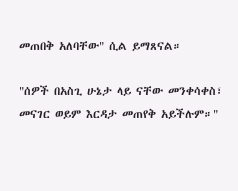መጠበቅ አለባቸው" ሲል ይማጸናል።

"ሰዎች በአስጊ ሁኔታ ላይ ናቸው መንቀሳቀስ፣ መናገር ወይም እርዳታ መጠየቅ አይችሉም።"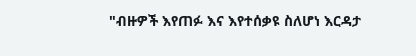"ብዙዎች እየጠፉ እና እየተሰቃዩ ስለሆነ እርዳታ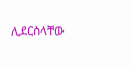ሊደርስላቸው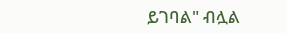ይገባል" ብሏል